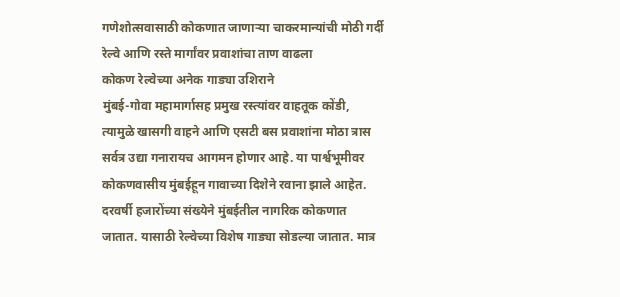गणेशोत्सवासाठी कोकणात जाणाऱ्या चाकरमान्यांची मोठी गर्दी
रेल्वे आणि रस्ते मार्गांवर प्रवाशांचा ताण वाढला
कोकण रेल्वेच्या अनेक गाड्या उशिराने
मुंबई-गोवा महामार्गासह प्रमुख रस्त्यांवर वाहतूक कोंडी, त्यामुळे खासगी वाहने आणि एसटी बस प्रवाशांना मोठा त्रास
सर्वत्र उद्या गनारायच आगमन होणार आहे. या पार्श्वभूमीवर कोकणवासीय मुंबईहून गावाच्या दिशेने रवाना झाले आहेत. दरवर्षी हजारोंच्या संख्येने मुंबईतील नागरिक कोकणात जातात. यासाठी रेल्वेच्या विशेष गाड्या सोडल्या जातात. मात्र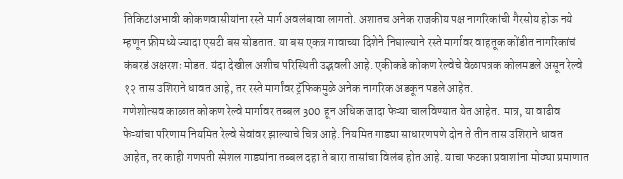तिकिटांअभावी कोकणवासीयांना रस्ते मार्ग अवलंबावा लागतो. अशातच अनेक राजकीय पक्ष नागरिकांची गैरसोय होऊ नये म्हणून फ्रीमध्ये ज्यादा एसटी बस सोडतात. या बस एकत्र गावाच्या दिशेने निघाल्याने रस्ते मार्गावर वाहतूक कोंडीत नागरिकांचं कंबरडं अक्षरशः मोडत. यंदा देखील अशीच परिस्थिती उद्भवली आहे. एकीकडे कोकण रेल्वेचे वेळापत्रक कोलमडले असून रेल्वे १२ तास उशिराने धावत आहे, तर रस्ते मार्गांवर ट्रॅफिकमुळे अनेक नागरिक अडकून पडले आहेत.
गणेशोत्सव काळात कोकण रेल्वे मार्गावर तब्बल 300 हून अधिक जादा फेऱ्या चालविण्यात येत आहेत. मात्र, या वाढीव फेऱ्यांचा परिणाम नियमित रेल्वे सेवांवर झाल्याचे चित्र आहे. नियमित गाड्या साधारणपणे दोन ते तीन तास उशिराने धावत आहेत, तर काही गणपती स्पेशल गाड्यांना तब्बल दहा ते बारा तासांचा विलंब होत आहे. याचा फटका प्रवाशांना मोठ्या प्रमाणात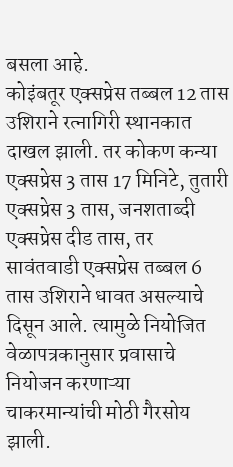बसला आहे.
कोइंबतूर एक्सप्रेस तब्बल 12 तास उशिराने रत्नागिरी स्थानकात दाखल झाली. तर कोकण कन्या एक्सप्रेस 3 तास 17 मिनिटे, तुतारी एक्सप्रेस 3 तास, जनशताब्दी एक्सप्रेस दीड तास, तर सावंतवाडी एक्सप्रेस तब्बल 6 तास उशिराने धावत असल्याचे दिसून आले. त्यामुळे नियोजित वेळापत्रकानुसार प्रवासाचे नियोजन करणाऱ्या चाकरमान्यांची मोठी गैरसोय झाली.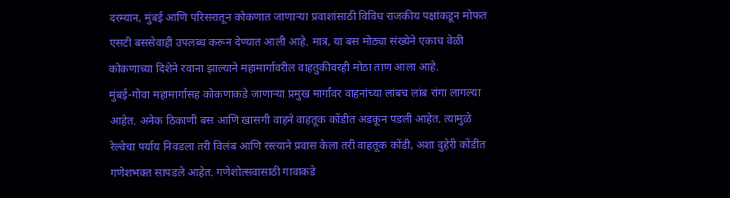दरम्यान, मुंबई आणि परिसरातून कोकणात जाणाऱ्या प्रवाशांसाठी विविध राजकीय पक्षांकडून मोफत एसटी बससेवाही उपलब्ध करून देण्यात आली आहे. मात्र, या बस मोठ्या संख्येने एकाच वेळी कोकणाच्या दिशेने रवाना झाल्याने महामार्गावरील वाहतुकीवरही मोठा ताण आला आहे.
मुंबई-गोवा महामार्गासह कोकणाकडे जाणाऱ्या प्रमुख मार्गांवर वाहनांच्या लांबच लांब रांगा लागल्या आहेत. अनेक ठिकाणी बस आणि खासगी वाहने वाहतूक कोंडीत अडकून पडली आहेत. त्यामुळे रेल्वेचा पर्याय निवडला तरी विलंब आणि रस्त्याने प्रवास केला तरी वाहतूक कोंडी, अशा दुहेरी कोंडीत गणेशभक्त सापडले आहेत. गणेशोत्सवासाठी गावाकडे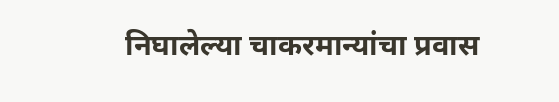निघालेल्या चाकरमान्यांचा प्रवास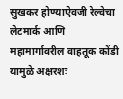सुखकर होण्याऐवजी रेल्वेचा लेटमार्क आणि महामार्गावरील वाहतूक कोंडी यामुळे अक्षरशः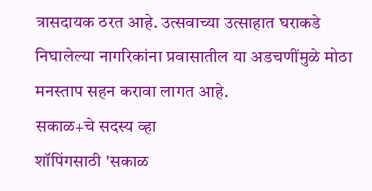त्रासदायक ठरत आहे. उत्सवाच्या उत्साहात घराकडे निघालेल्या नागरिकांना प्रवासातील या अडचणींमुळे मोठा मनस्ताप सहन करावा लागत आहे.
सकाळ+चे सदस्य व्हा
शॉपिंगसाठी 'सकाळ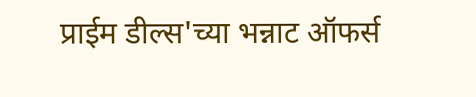प्राईम डील्स'च्या भन्नाट ऑफर्स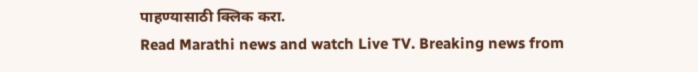पाहण्यासाठी क्लिक करा.
Read Marathi news and watch Live TV. Breaking news from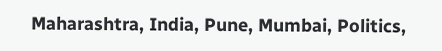Maharashtra, India, Pune, Mumbai, Politics,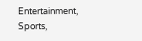Entertainment, Sports,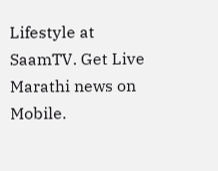Lifestyle at SaamTV. Get Live Marathi news on Mobile.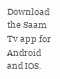Download the Saam Tv app for Android and IOS.